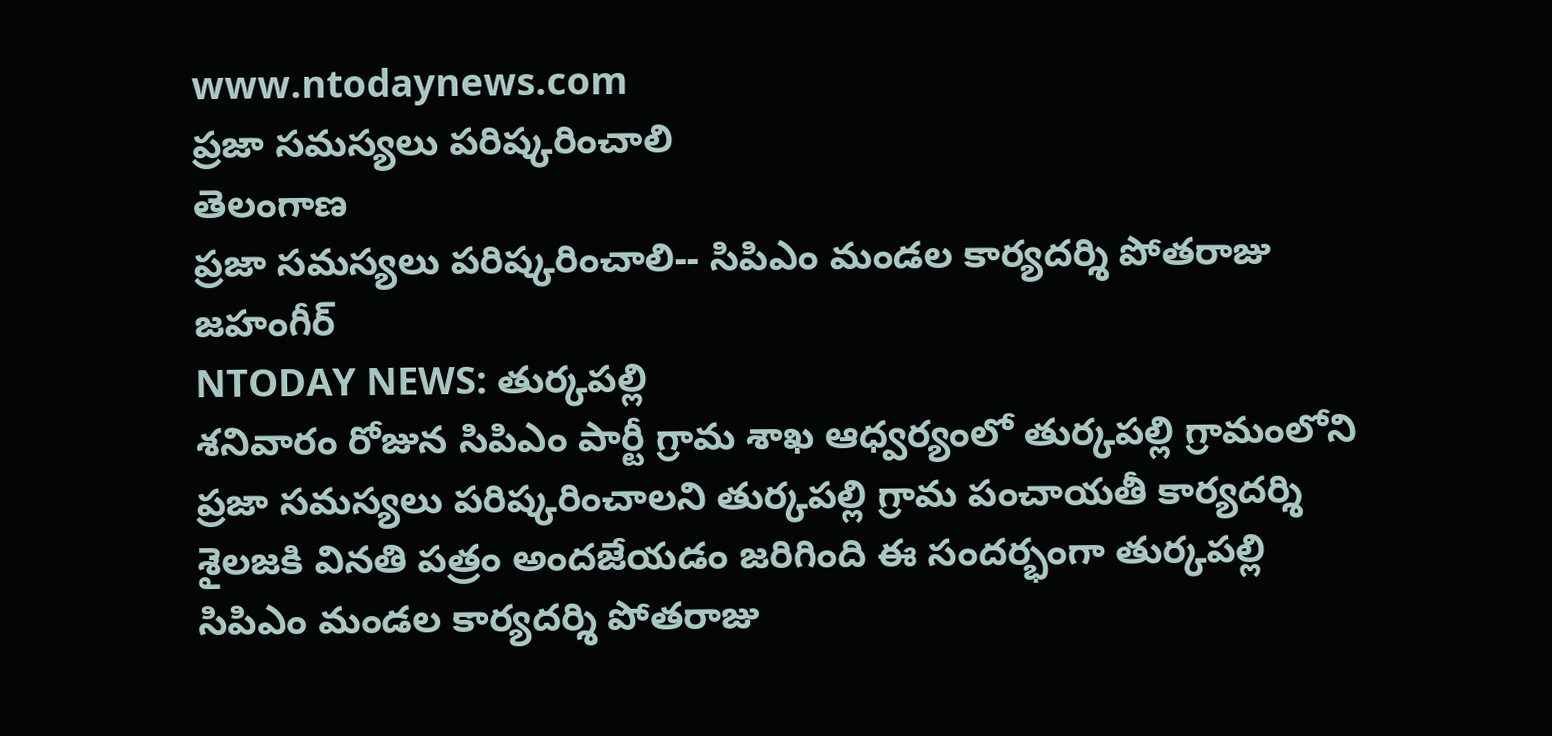www.ntodaynews.com
ప్రజా సమస్యలు పరిష్కరించాలి
తెలంగాణ
ప్రజా సమస్యలు పరిష్కరించాలి-- సిపిఎం మండల కార్యదర్శి పోతరాజు జహంగీర్
NTODAY NEWS: తుర్కపల్లి
శనివారం రోజున సిపిఎం పార్టీ గ్రామ శాఖ ఆధ్వర్యంలో తుర్కపల్లి గ్రామంలోని ప్రజా సమస్యలు పరిష్కరించాలని తుర్కపల్లి గ్రామ పంచాయతీ కార్యదర్శి శైలజకి వినతి పత్రం అందజేయడం జరిగింది ఈ సందర్భంగా తుర్కపల్లి సిపిఎం మండల కార్యదర్శి పోతరాజు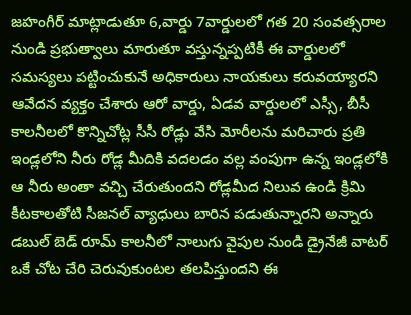జహంగీర్ మాట్లాడుతూ 6,వార్డు 7వార్డులలో గత 20 సంవత్సరాల నుండి ప్రభుత్వాలు మారుతూ వస్తున్నప్పటికీ ఈ వార్డులలో సమస్యలు పట్టించుకునే అధికారులు నాయకులు కరువయ్యారని ఆవేదన వ్యక్తం చేశారు ఆరో వార్డు, ఏడవ వార్డులలో ఎస్సీ, బీసీ కాలనీలలో కొన్నిచోట్ల సీసీ రోడ్లు వేసి మోరీలను మరిచారు ప్రతి ఇండ్లలోని నీరు రోడ్ల మీదికి వదలడం వల్ల వంపుగా ఉన్న ఇండ్లలోకి ఆ నీరు అంతా వచ్చి చేరుతుందని రోడ్లమీద నిలువ ఉండి క్రిమి కీటకాలతోటి సీజనల్ వ్యాధులు బారిన పడుతున్నారని అన్నారు డబుల్ బెడ్ రూమ్ కాలనీలో నాలుగు వైపుల నుండి డ్రైనేజీ వాటర్ ఒకే చోట చేరి చెరువుకుంటల తలపిస్తుందని ఈ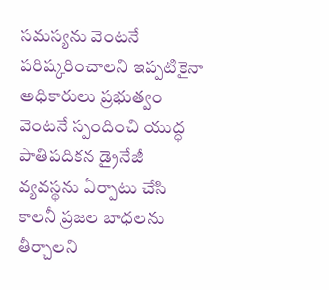సమస్యను వెంటనే పరిష్కరించాలని ఇప్పటికైనా అధికారులు ప్రభుత్వం వెంటనే స్పందించి యుద్ధ పాతిపదికన డ్రైనేజీ వ్యవస్థను ఏర్పాటు చేసి కాలనీ ప్రజల బాధలను తీర్చాలని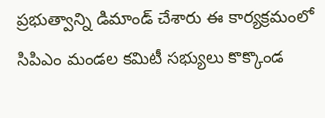ప్రభుత్వాన్ని డిమాండ్ చేశారు ఈ కార్యక్రమంలో సిపిఎం మండల కమిటీ సభ్యులు కొక్కొండ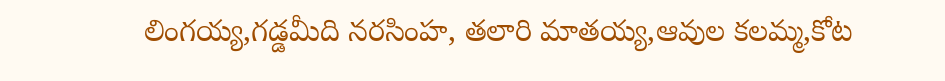లింగయ్య,గడ్డమీది నరసింహ, తలారి మాతయ్య,ఆవుల కలమ్మ,కోట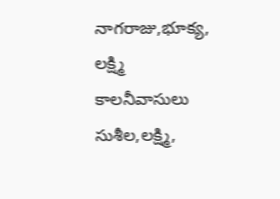నాగరాజు,భూక్య, లక్ష్మి కాలనీవాసులు సుశీల,లక్ష్మి,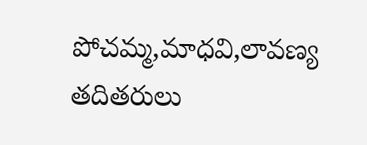పోచమ్మ,మాధవి,లావణ్య తదితరులు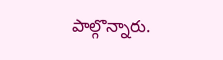పాల్గొన్నారు.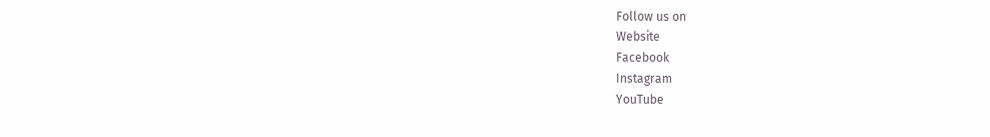Follow us on
Website
Facebook
Instagram
YouTube